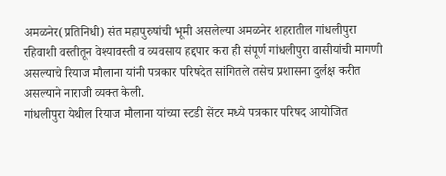अमळनेर(प्रतिनिधी) संत महापुरुषांची भूमी असलेल्या अमळनेर शहरातील गांधलीपुरा रहिवाशी वस्तीतून वेश्यावस्ती व व्यवसाय हद्दपार करा ही संपूर्ण गांधलीपुरा वासीयांची मागणी असल्याचे रियाज मौलाना यांनी पत्रकार परिषदेत सांगितले तसेच प्रशासना दुर्लक्ष करीत असल्याने नाराजी व्यक्त केली.
गांधलीपुरा येथील रियाज मौलाना यांच्या स्टडी सेंटर मध्ये पत्रकार परिषद आयोजित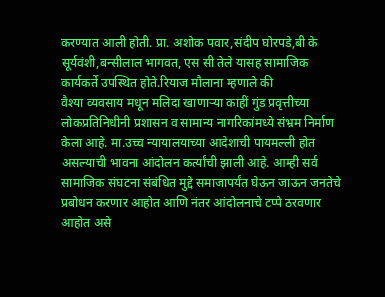करण्यात आली होती. प्रा. अशोक पवार,संदीप घोरपडे,बी के सूर्यवंशी,बन्सीलाल भागवत, एस सी तेले यासह सामाजिक कार्यकर्ते उपस्थित होते.रियाज मौलाना म्हणाले की
वैश्या व्यवसाय मधून मलिदा खाणाऱ्या काहीं गुंड प्रवृत्तीच्या लोकप्रतिनिधीनी प्रशासन व सामान्य नागरिकांमध्ये संभ्रम निर्माण केला आहे. मा.उच्च न्यायालयाच्या आदेशाची पायमल्ली होत असल्याची भावना आंदोलन कर्त्यांची झाली आहे. आम्ही सर्व सामाजिक संघटना संबंधित मुद्दे समाजापर्यंत घेऊन जाऊन जनतेचे प्रबोधन करणार आहोत आणि नंतर आंदोलनाचे टप्पे ठरवणार आहोत असे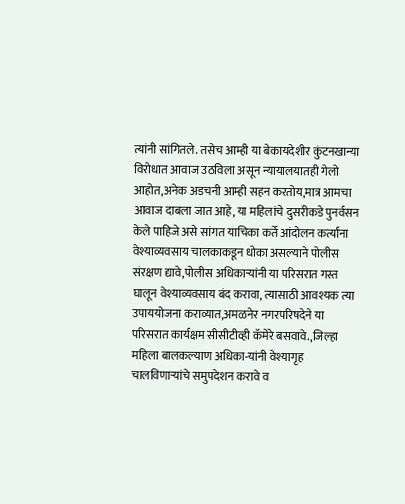त्यांनी सांगितले. तसेच आम्ही या बेकायदेशीर कुंटनखान्या विरोधात आवाज उठविला असून न्यायालयातही गेलो आहोत,अनेक अडचनी आम्ही सहन करतोय,मात्र आमचा आवाज दाबला जात आहे, या महिलांचे दुसरीकडे पुनर्वसन केले पाहिजे असे सांगत याचिका कर्ते आंदोलन कर्त्यांना वेश्याव्यवसाय चालकाकडून धोका असल्याने पोलीस संरक्षण द्यावे,पोलीस अधिकाऱ्यांनी या परिसरात गस्त घालून वेश्याव्यवसाय बंद करावा, त्यासाठी आवश्यक त्या उपाययोजना कराव्यात,अमळनेर नगरपरिषदेने या परिसरात कार्यक्षम सीसीटीव्ही कॅमेरे बसवावे.,जिल्हा महिला बालकल्याण अधिका-यांनी वेश्यागृह चालविणाऱ्यांचे समुपदेशन करावे व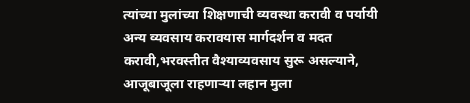त्यांच्या मुलांच्या शिक्षणाची व्यवस्था करावी व पर्यायी अन्य व्यवसाय करावयास मार्गदर्शन व मदत करावी,भरवस्तीत वैश्याव्यवसाय सुरू असल्याने, आजूबाजूला राहणाऱ्या लहान मुला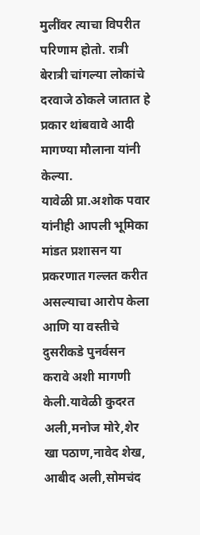मुलींवर त्याचा विपरीत परिणाम होतो. रात्री बेरात्री चांगल्या लोकांचे दरवाजे ठोकले जातात हे प्रकार थांबवावे आदी मागण्या मौलाना यांनी केल्या.
यावेळी प्रा.अशोक पवार यांनीही आपली भूमिका मांडत प्रशासन या प्रकरणात गल्लत करीत असल्याचा आरोप केला आणि या वस्तीचे दुसरीकडे पुनर्वसन करावे अशी मागणी केली.यावेळी कुदरत अली,मनोज मोरे,शेर खा पठाण,नावेद शेख, आबीद अली,सोमचंद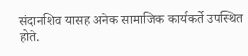संदानशिव यासह अनेक सामाजिक कार्यकर्ते उपस्थित होते.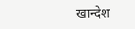खान्देश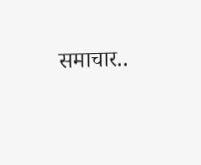समाचार..